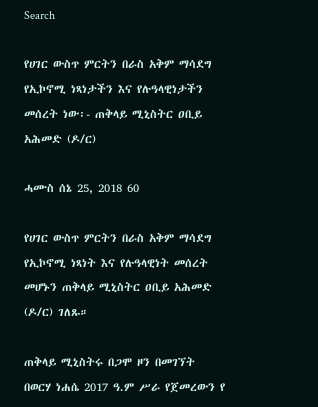Search

የሀገር ውስጥ ምርትን በራስ አቅም ማሳደግ የኢኮኖሚ ነጻነታችን እና የሉዓላዊነታችን መሰረት ነው፡- ጠቅላይ ሚኒስትር ዐቢይ አሕመድ (ዶ/ር)

ሓሙስ ሰኔ 25, 2018 60

የሀገር ውስጥ ምርትን በራስ አቅም ማሳደግ የኢኮኖሚ ነጻነት እና የሉዓላዊነት መሰረት መሆኑን ጠቅላይ ሚኒስትር ዐቢይ አሕመድ (ዶ/ር) ገለጹ።

ጠቅላይ ሚኒስትሩ በጋሞ ዞን በመገኘት በወርሃ ነሐሴ 2017 ዓ.ም ሥራ የጀመረውን የ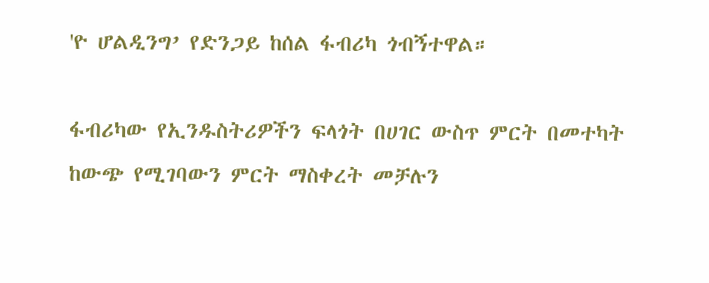'ዮ ሆልዲንግ’ የድንጋይ ከሰል ፋብሪካ ጎብኝተዋል።

ፋብሪካው የኢንዱስትሪዎችን ፍላጎት በሀገር ውስጥ ምርት በመተካት ከውጭ የሚገባውን ምርት ማስቀረት መቻሉን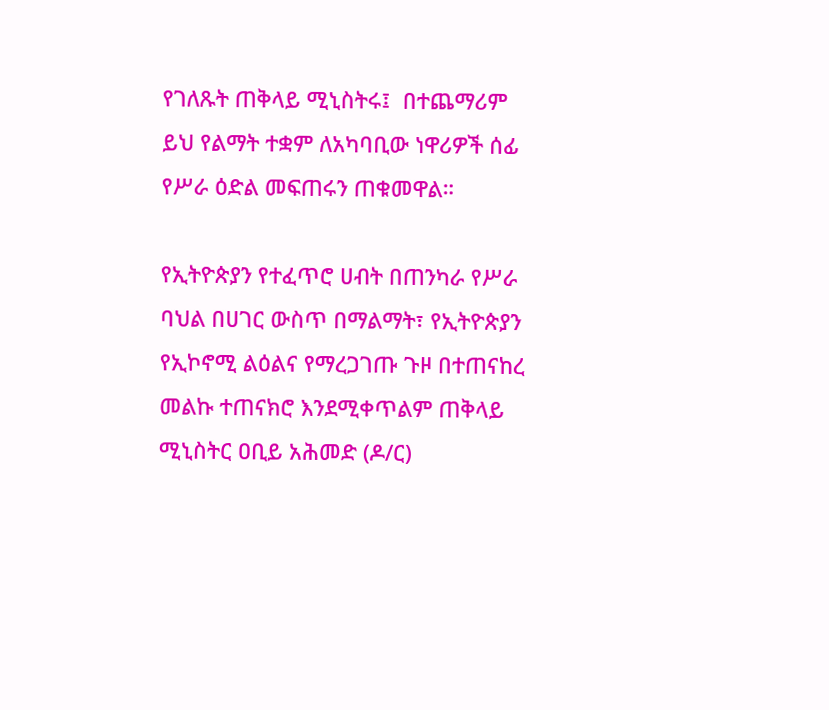የገለጹት ጠቅላይ ሚኒስትሩ፤  በተጨማሪም ይህ የልማት ተቋም ለአካባቢው ነዋሪዎች ሰፊ የሥራ ዕድል መፍጠሩን ጠቁመዋል።

የኢትዮጵያን የተፈጥሮ ሀብት በጠንካራ የሥራ ባህል በሀገር ውስጥ በማልማት፣ የኢትዮጵያን የኢኮኖሚ ልዕልና የማረጋገጡ ጉዞ በተጠናከረ መልኩ ተጠናክሮ እንደሚቀጥልም ጠቅላይ ሚኒስትር ዐቢይ አሕመድ (ዶ/ር)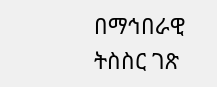በማኅበራዊ ትስስር ገጽ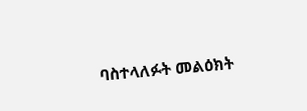ባስተላለፉት መልዕክት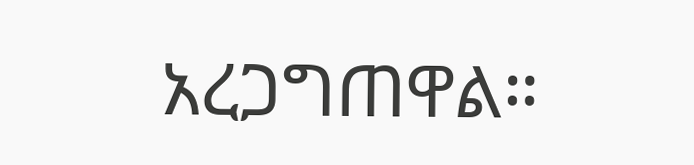አረጋግጠዋል።